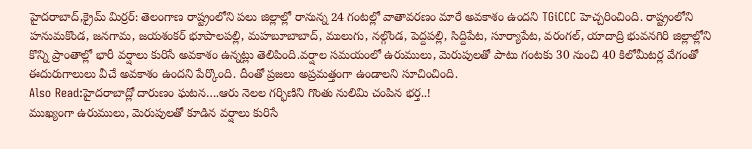హైదరాబాద్,క్రైమ్ మిర్రర్: తెలంగాణ రాష్ట్రంలోని పలు జిల్లాల్లో రానున్న 24 గంటల్లో వాతావరణం మారే అవకాశం ఉందని TGiCCC హెచ్చరించింది. రాష్ట్రంలోని హనుమకొండ, జనగామ, జయశంకర్ భూపాలపల్లి, మహబూబాబాద్, ములుగు, నల్గొండ, పెద్దపల్లి, సిద్దిపేట, సూర్యాపేట, వరంగల్, యాదాద్రి భువనగిరి జిల్లాల్లోని కొన్ని ప్రాంతాల్లో భారీ వర్షాలు కురిసే అవకాశం ఉన్నట్లు తెలిపింది.వర్షాల సమయంలో ఉరుములు, మెరుపులతో పాటు గంటకు 30 నుంచి 40 కిలోమీటర్ల వేగంతో ఈదురుగాలులు వీచే అవకాశం ఉందని పేర్కొంది. దీంతో ప్రజలు అప్రమత్తంగా ఉండాలని సూచించింది.
Also Read:హైదరాబాద్లో దారుణం ఘటన….ఆరు నెలల గర్భిణిని గొంతు నులిమి చంపిన భర్త..!
ముఖ్యంగా ఉరుములు, మెరుపులతో కూడిన వర్షాలు కురిసే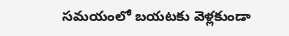సమయంలో బయటకు వెళ్లకుండా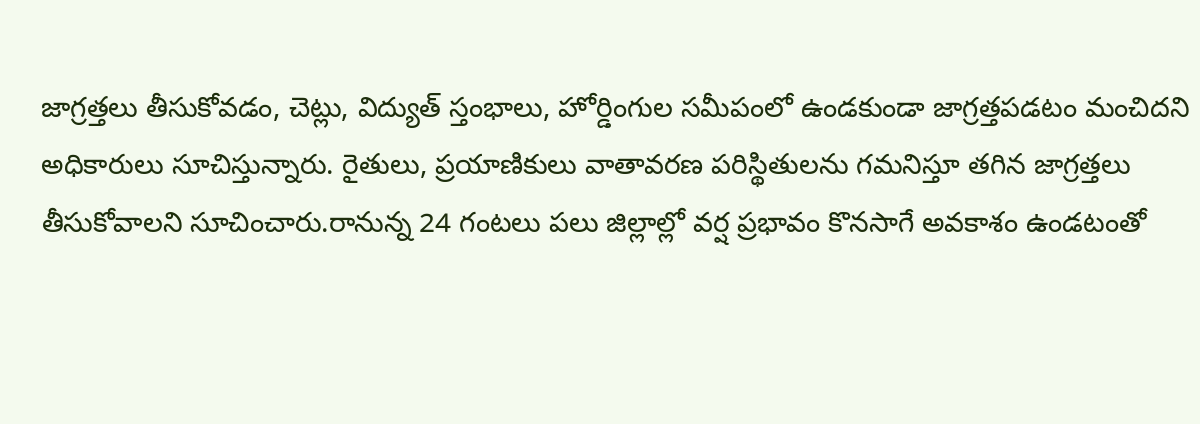జాగ్రత్తలు తీసుకోవడం, చెట్లు, విద్యుత్ స్తంభాలు, హోర్డింగుల సమీపంలో ఉండకుండా జాగ్రత్తపడటం మంచిదని అధికారులు సూచిస్తున్నారు. రైతులు, ప్రయాణికులు వాతావరణ పరిస్థితులను గమనిస్తూ తగిన జాగ్రత్తలు తీసుకోవాలని సూచించారు.రానున్న 24 గంటలు పలు జిల్లాల్లో వర్ష ప్రభావం కొనసాగే అవకాశం ఉండటంతో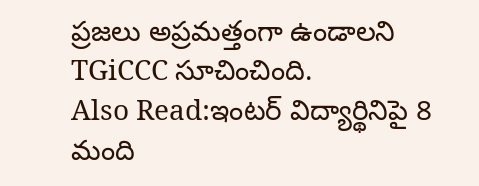ప్రజలు అప్రమత్తంగా ఉండాలని TGiCCC సూచించింది.
Also Read:ఇంటర్ విద్యార్థినిపై 8 మంది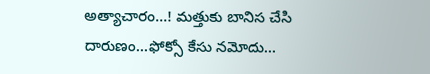అత్యాచారం…! మత్తుకు బానిస చేసి దారుణం…ఫోక్సో కేసు నమోదు…